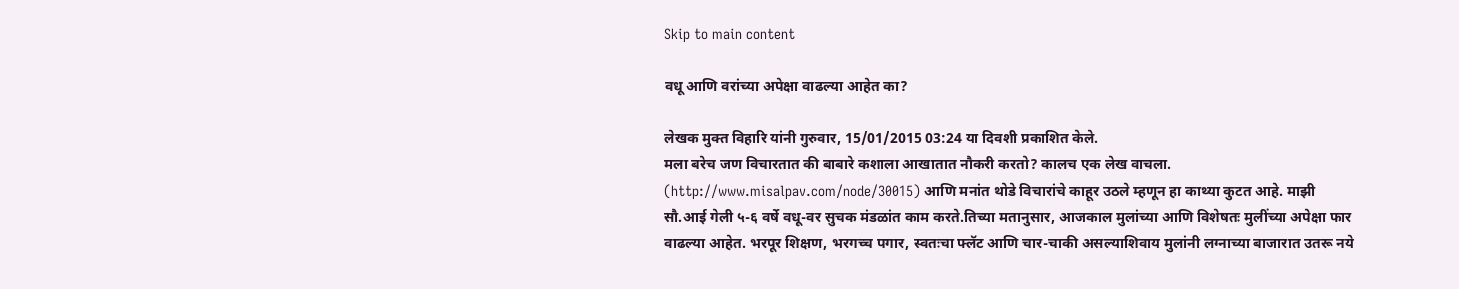Skip to main content

वधू आणि वरांच्या अपेक्षा वाढल्या आहेत का?

लेखक मुक्त विहारि यांनी गुरुवार, 15/01/2015 03:24 या दिवशी प्रकाशित केले.
मला बरेच जण विचारतात की बाबारे कशाला आखातात नौकरी करतो? कालच एक लेख वाचला. (http://www.misalpav.com/node/30015) आणि मनांत थोडे विचारांचे काहूर उठले म्हणून हा काथ्या कुटत आहे. माझी सौ.आई गेली ५-६ वर्षे वधू-वर सुचक मंडळांत काम करते.तिच्या मतानुसार, आजकाल मुलांच्या आणि विशेषतः मुलींच्या अपेक्षा फार वाढल्या आहेत. भरपूर शिक्षण, भरगच्च पगार, स्वतःचा फ्लॅट आणि चार-चाकी असल्याशिवाय मुलांनी लग्नाच्या बाजारात उतरू नये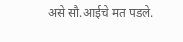असे सौ.आईचे मत पडले.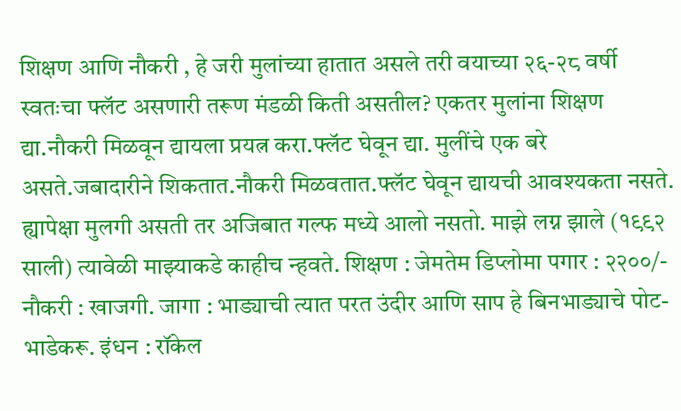शिक्षण आणि नौकरी , हे जरी मुलांच्या हातात असले तरी वयाच्या २६-२८ वर्षी स्वतःचा फ्लॅट असणारी तरूण मंडळी किती असतील? एकतर मुलांना शिक्षण द्या.नौकरी मिळवून द्यायला प्रयत्न करा.फ्लॅट घेवून द्या. मुलींचे एक बरे असते.जबादारीने शिकतात.नौकरी मिळवतात.फ्लॅट घेवून द्यायची आवश्यकता नसते. ह्यापेक्षा मुलगी असती तर अजिबात गल्फ मध्ये आलो नसतो. माझे लग्न झाले (१९९२ साली) त्यावेळी माझ्याकडे काहीच न्हवते. शिक्षण : जेमतेम डिप्लोमा पगार : २२००/- नौकरी : खाजगी. जागा : भाड्याची त्यात परत उंदीर आणि साप हे बिनभाड्याचे पोट-भाडेकरू. इंधन : रॉकेल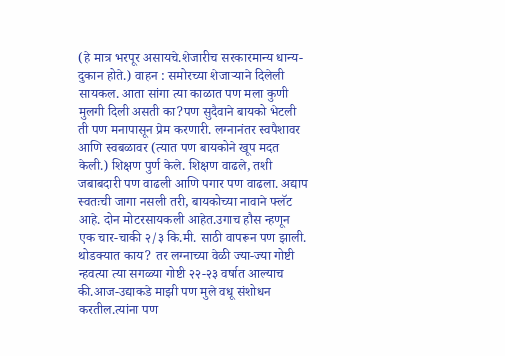(हे मात्र भरपूर असायचे.शेजारीच सरकारमान्य धान्य-दुकान होते.) वाहन : समोरच्या शेजार्‍याने दिलेली सायकल. आता सांगा त्या काळात पण मला कुणी मुलगी दिली असती का?पण सुदैवाने बायको भेटली ती पण मनापासून प्रेम करणारी. लग्नानंतर स्वपैशावर आणि स्वबळावर (त्यात पण बायकोने खूप मदत केली.) शिक्षण पुर्ण केले. शिक्षण वाढले, तशी जबाबदारी पण वाढली आणि पगार पण वाढला. अद्याप स्वतःची जागा नसली तरी, बायकोच्या नावाने फ्लॅट आहे. दोन मोटरसायकली आहेत.उगाच हौस न्हणून एक चार-चाकी २/३ कि.मी. साठी वापरून पण झाली. थोडक्यात काय? तर लग्नाच्या वेळी ज्या-ज्या गोष्टी न्हवत्या त्या सगळ्या गोष्टी २२-२३ वर्षात आल्याच की.आज-उद्याकडे माझी पण मुले वधू संशोधन करतील.त्यांना पण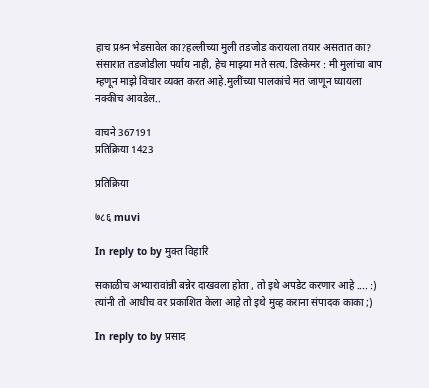हाच प्रश्र्न भेडसावेल का?हल्लीच्या मुली तडजोड करायला तयार असतात का? संसारात तडजोडीला पर्याय नाही, हेच माझ्या मते सत्य. डिस्केमर : मी मुलांचा बाप म्हणून माझे विचार व्यक्त करत आहे.मुलींच्या पालकांचे मत जाणून घ्यायला नक्कीच आवडेल..

वाचने 367191
प्रतिक्रिया 1423

प्रतिक्रिया

७८६ muvi

In reply to by मुक्त विहारि

सकाळीच अभ्यारावांन्नी बन्नेर दाखवला होता , तो इथे अपडेट करणार आहे .... :) त्यांनी तो आधीच वर प्रकाशित केला आहे तो इथे मुव्ह कराना संपादक काका ;)

In reply to by प्रसाद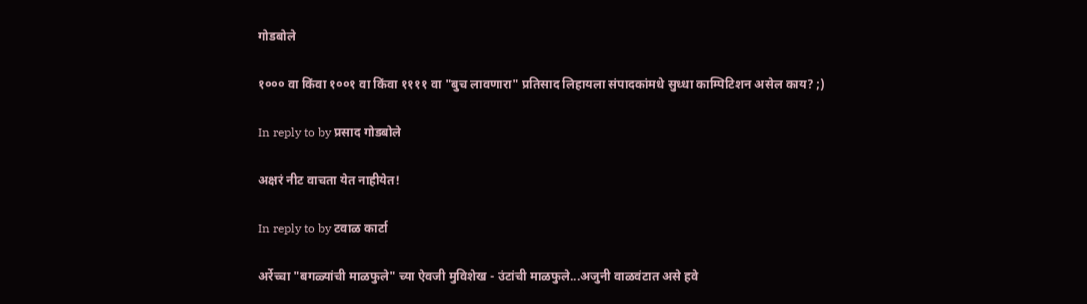गोडबोले

१००० वा किंवा १००१ वा किंवा ११११ वा "बुच लावणारा" प्रतिसाद लिहायला संपादकांमधे सुध्धा काम्पिटिशन असेल काय? ;)

In reply to by प्रसाद गोडबोले

अक्षरं नीट वाचता येत नाहीयेत!

In reply to by टवाळ कार्टा

अर्रेच्चा "बगळ्यांची माळफुले" च्या ऐवजी मुविशेख - उंटांची माळफुले...अजुनी वाळवंटात असे हवे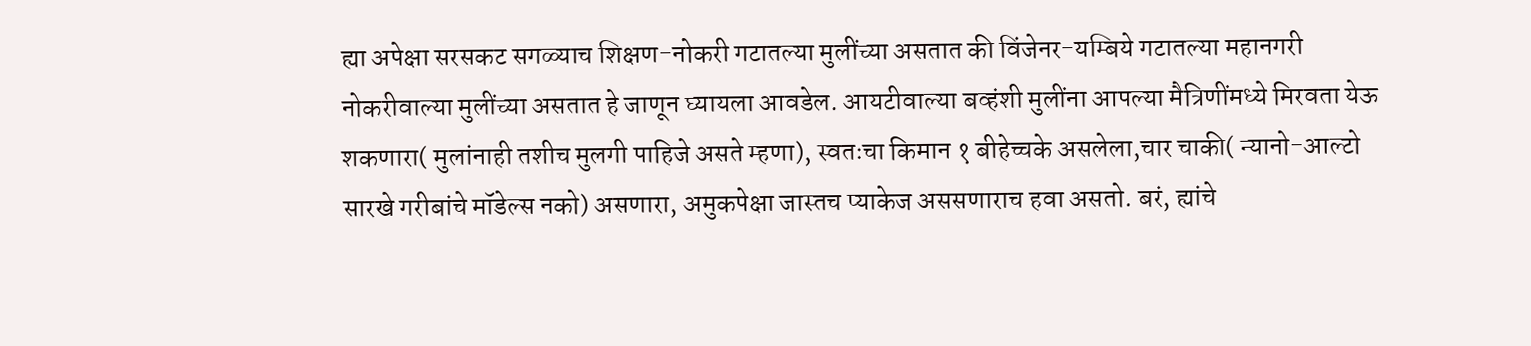ह्या अपेक्षा सरसकट सगळ्याच शिक्षण-नोकरी गटातल्या मुलींच्या असतात की विंजेनर-यम्बिये गटातल्या महानगरी नोकरीवाल्या मुलींच्या असतात हे जाणून घ्यायला आवडेल. आयटीवाल्या बव्हंशी मुलींना आपल्या मैत्रिणींमध्ये मिरवता येऊ शकणारा( मुलांनाही तशीच मुलगी पाहिजे असते म्हणा), स्वतःचा किमान १ बीहेच्चके असलेला,चार चाकी( न्यानो-आल्टो सारखे गरीबांचे मॉडेल्स नको) असणारा, अमुकपेक्षा जास्तच प्याकेज अससणाराच हवा असतो. बरं, ह्यांचे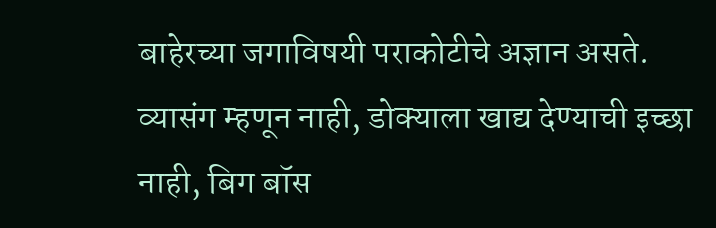बाहेरच्या जगाविषयी पराकोटीचे अज्ञान असते. व्यासंग म्हणून नाही, डोक्याला खाद्य देण्याची इच्छा नाही, बिग बॉस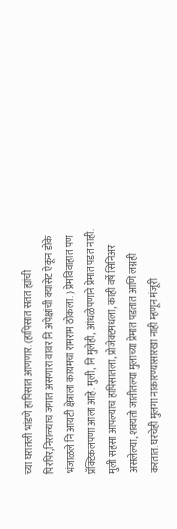च्या घरातली भांडणे हापिसात आणणार. (हापिसात सतत ह्यांची पिरपिर,निराळ्याच जगात असणारा वावर नि अपेक्षांची क्यासेट ऐकून डोके भंजाळले नि आयटी क्षेत्राला कायमचा रामराम ठोकला. ) प्रेमविवाहात पण प्रॅक्टिकलपणा आला आहे. मुली, नि मुलेही, आंधळेपणाने प्रेमात पडत नाही. मुली सहसा आपल्याच हापिसातला, प्रोजेक्टमधला, काही वर्षे सिनिअर असलेल्या, शक्यतो जातीतल्या मुलाच्या प्रेमात पडतात आणि लग्नही करतात. घरचेही मुलगा नाकारण्यासारखा नाही म्हणून मंजूरी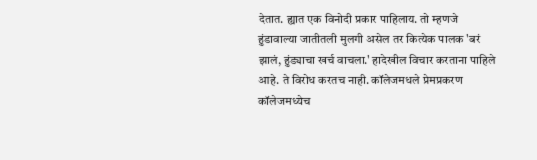देतात. ह्यात एक विनोदी प्रकार पाहिलाय. तो म्हणजे हुंडावाल्या जातीतली मुलगी असेल तर कित्येक पालक 'बरं झालं, हुंड्याचा खर्च वाचला.' हादेखील विचार करताना पाहिले आहे. ते विरोध करतच नाही. कॉलेजमधले प्रेमप्रकरण कॉलेजमध्येच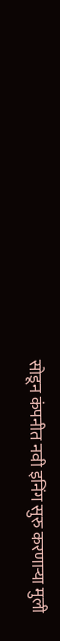सोडून कंपनीत नवी इनिंग सुरु करणार्‍या मुली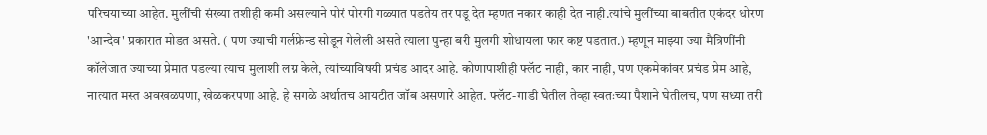परिचयाच्या आहेत. मुलींची संख्या तशीही कमी असल्याने पोरं पोरगी गळ्यात पडतेय तर पडू देत म्हणत नकार काही देत नाही.त्यांचे मुलींच्या बाबतीत एकंदर धोरण 'आन्देव' प्रकारात मोडत असते. ( पण ज्याची गर्लफ्रेन्ड सोडून गेलेली असते त्याला पुन्हा बरी मुलगी शोधायला फार कष्ट पडतात.) म्हणून माझ्या ज्या मैत्रिणींनी कॉलेजात ज्याच्या प्रेमात पडल्या त्याच मुलाशी लग्न केले, त्यांच्याविषयी प्रचंड आदर आहे. कोणापाशीही फ्लॅट नाही, कार नाही, पण एकमेकांवर प्रचंड प्रेम आहे, नात्यात मस्त अवखळपणा, खेळकरपणा आहे. हे सगळे अर्थातच आयटीत जॉब असणारे आहेत. फ्लॅट-गाडी घेतील तेव्हा स्वतःच्या पैशाने घेतीलच, पण सध्या तरी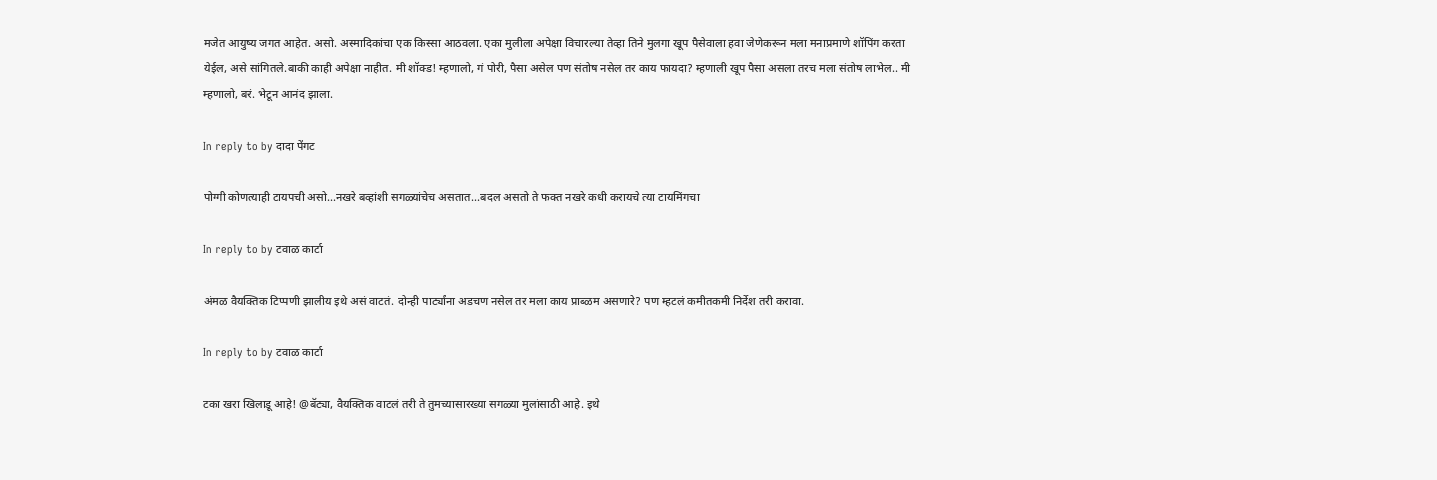मजेत आयुष्य जगत आहेत. असो. अस्मादिकांचा एक किस्सा आठवला. एका मुलीला अपेक्षा विचारल्या तेव्हा तिने मुलगा खूप पैसेवाला हवा जेणेकरून मला मनाप्रमाणे शॉपिंग करता येईल, असे सांगितले.बाकी काही अपेक्षा नाहीत. मी शॉक्ड! म्हणालो, गं पोरी, पैसा असेल पण संतोष नसेल तर काय फायदा? म्हणाली खूप पैसा असला तरच मला संतोष लाभेल.. मी म्हणालो, बरं. भेटून आनंद झाला.

In reply to by दादा पेंगट

पोग्गी कोणत्याही टायपची असो...नखरे बव्हांशी सगळ्यांचेच असतात...बदल असतो ते फक्त नखरे कधी करायचे त्या टायमिंगचा

In reply to by टवाळ कार्टा

अंमळ वैयक्तिक टिप्पणी झालीय इथे असं वाटतं. दोन्ही पार्ट्यांना अडचण नसेल तर मला काय प्राब्ळम असणारे? पण म्हटलं कमीतकमी निर्देश तरी करावा.

In reply to by टवाळ कार्टा

टका खरा खिलाडू आहे! @बॅट्या, वैयक्तिक वाटलं तरी ते तुमच्यासारख्या सगळ्या मुलांसाठी आहे. इथे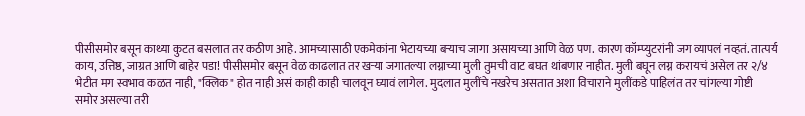पीसीसमोर बसून काथ्या कुटत बसलात तर कठीण आहे. आमच्यासाठी एकमेकांना भेटायच्या बर्‍याच जागा असायच्या आणि वेळ पण. कारण कॉम्प्युटरांनी जग व्यापलं नव्हतं. तात्पर्य काय, उत्तिष्ठ, जाग्रत आणि बाहेर पडा! पीसीसमोर बसून वेळ काढलात तर खर्‍या जगातल्या लग्नाच्या मुली तुमची वाट बघत थांबणार नाहीत. मुली बघून लग्न करायचं असेल तर २/४ भेटीत मग स्वभाव कळत नाही, "क्लिक" होत नाही असं काही काही चालवून घ्यावं लागेल. मुदलात मुलींचे नखरेच असतात अशा विचाराने मुलींकडे पाहिलंत तर चांगल्या गोष्टी समोर असल्या तरी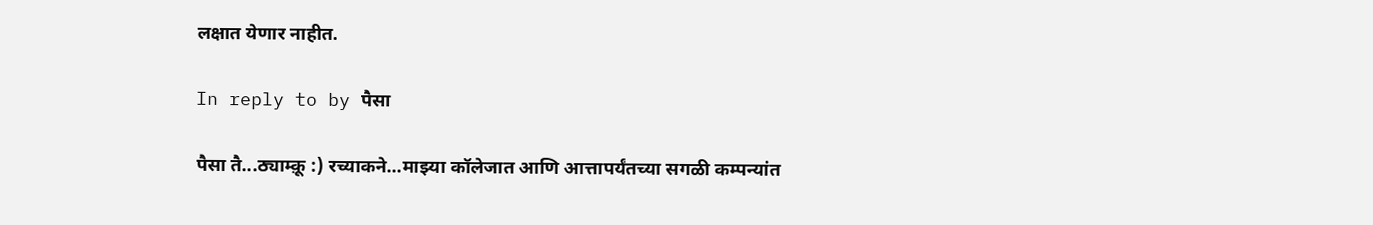लक्षात येणार नाहीत.

In reply to by पैसा

पैसा तै...ठ्याम्क़ू :) रच्याकने...माझ्या कॉलेजात आणि आत्तापर्यंतच्या सगळी कम्पन्यांत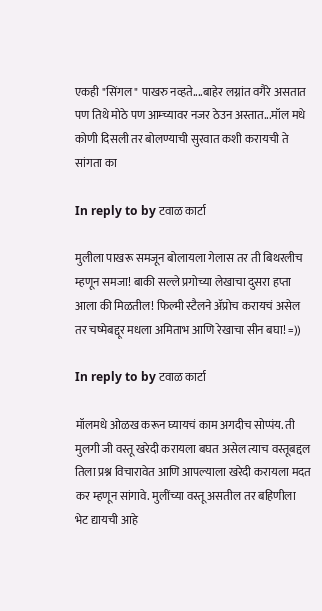एकही "सिंगल" पाखरु नव्हते....बाहेर लग्नांत वगैरे असतात पण तिथे मोठे पण आम्च्यावर नजर ठेउन अस्तात...मॉल मधे कोणी दिसली तर बोलण्याची सुरवात कशी करायची ते सांगता का

In reply to by टवाळ कार्टा

मुलीला पाखरू समजून बोलायला गेलास तर ती बिथरलीच म्हणून समजा! बाकी सल्ले प्रगोच्या लेखाचा दुसरा हप्ता आला की मिळतील! फिल्मी स्टैलने अ‍ॅप्रोच करायचं असेल तर चष्मेबद्दूर मधला अमिताभ आणि रेखाचा सीन बघा! =))

In reply to by टवाळ कार्टा

मॉलमधे ओळख करून घ्यायचं काम अगदीच सोप्पंय. ती मुलगी जी वस्तू खरेदी करायला बघत असेल त्याच वस्तूबद्दल तिला प्रश्न विचारावेत आणि आपल्याला खरेदी करायला मदत कर म्हणून सांगावे. मुलींच्या वस्तू असतील तर बहिणीला भेट द्यायची आहे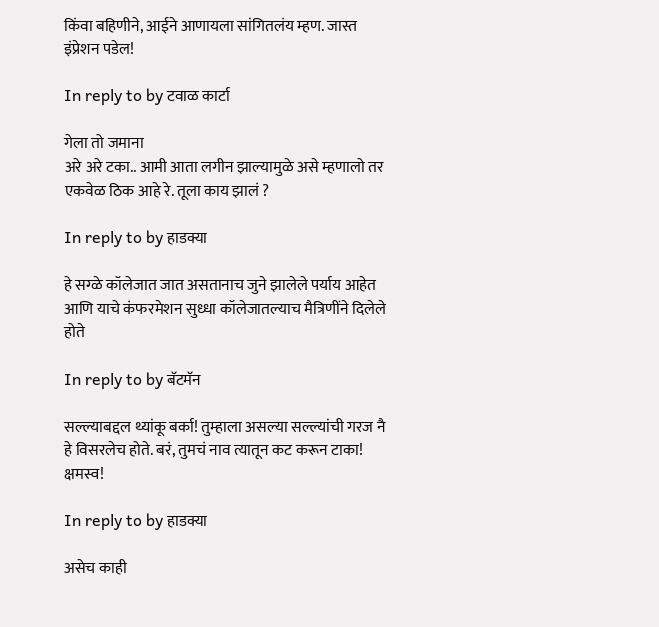किंवा बहिणीने, आईने आणायला सांगितलंय म्हण. जास्त इंप्रेशन पडेल!

In reply to by टवाळ कार्टा

गेला तो जमाना
अरे अरे टका.. आमी आता लगीन झाल्यामुळे असे म्हणालो तर एकवेळ ठिक आहे रे. तूला काय झालं ?

In reply to by हाडक्या

हे सग्ळे कॉलेजात जात असतानाच जुने झालेले पर्याय आहेत आणि याचे कंफरमेशन सुध्धा कॉलेजातल्याच मैत्रिणींने दिलेले होते

In reply to by बॅटमॅन

सल्ल्याबद्दल थ्यांकू बर्का! तुम्हाला असल्या सल्ल्यांची गरज नै हे विसरलेच होते. बरं, तुमचं नाव त्यातून कट करून टाका! क्षमस्व!

In reply to by हाडक्या

असेच काही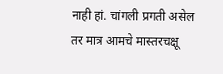नाही हां. चांगली प्रगती असेल तर मात्र आमचे मास्तरचक्षू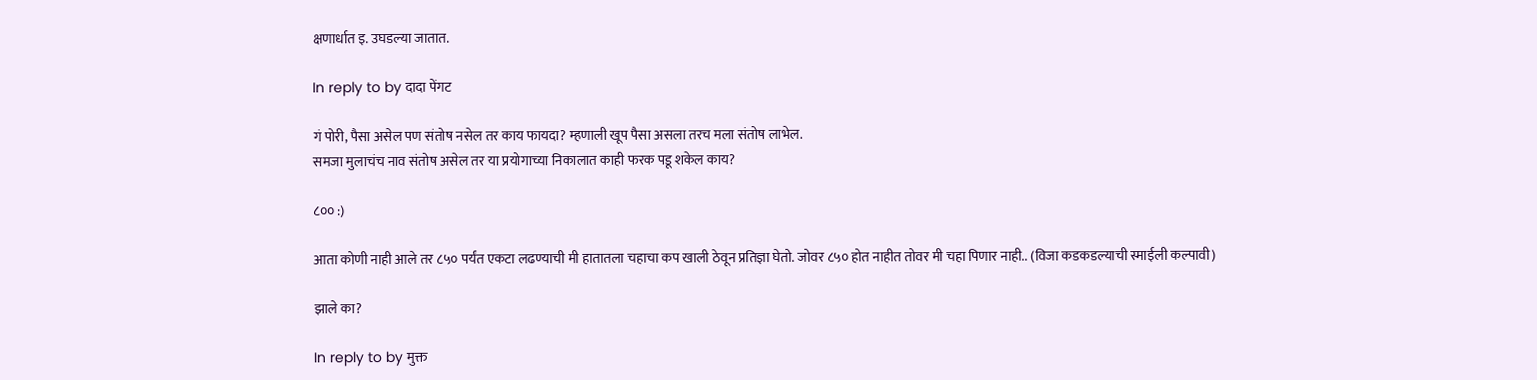क्षणार्धात इ. उघडल्या जातात.

In reply to by दादा पेंगट

गं पोरी, पैसा असेल पण संतोष नसेल तर काय फायदा? म्हणाली खूप पैसा असला तरच मला संतोष लाभेल.
समजा मुलाचंच नाव संतोष असेल तर या प्रयोगाच्या निकालात काही फरक पडू शकेल काय?

८०० :)

आता कोणी नाही आले तर ८५० पर्यंत एकटा लढण्याची मी हातातला चहाचा कप खाली ठेवून प्रतिज्ञा घेतो. जोवर ८५० होत नाहीत तोवर मी चहा पिणार नाही.. (विजा कडकडल्याची स्माईली कल्पावी)

झाले का?

In reply to by मुक्त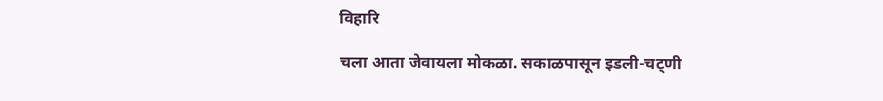विहारि

चला आता जेवायला मोकळा. सकाळपासून इडली-चट्णी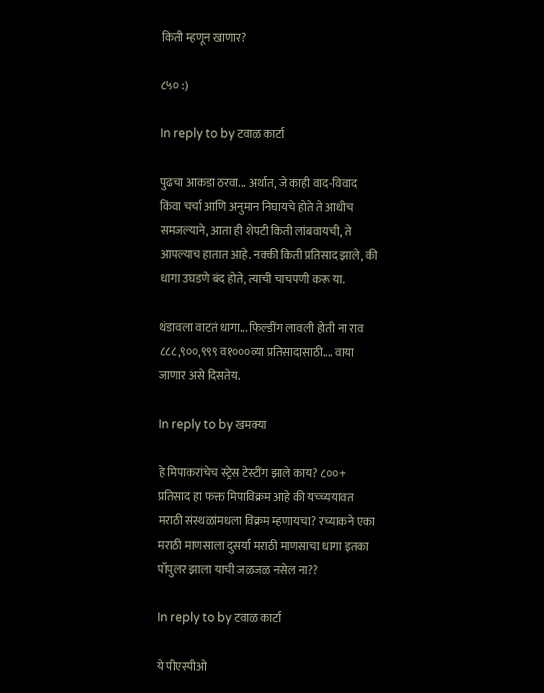किती म्हणून खाणार?

८५० :)

In reply to by टवाळ कार्टा

पुढचा आकडा ठरवा... अर्थात, जे काही वाद-विवाद किंवा चर्चा आणि अनुमान निघायचे होते ते आधीच समजल्याने, आता ही शेपटी किती लांबवायची, ते आपल्याच हातात आहे. नक्की किती प्रतिसाद झाले, की धागा उघडणे बंद होते, त्याची चाचपणी करू या.

थंडावला वाटतं धागा... फिल्डींग लावली होती ना राव ८८८,९००,९९९ व१०००व्या प्रतिसादासाठी.... वाया जाणार असे दिसतेय.

In reply to by खमक्या

हे मिपाकरांचेच स्ट्रेस टेस्टींग झाले काय? ८००+ प्रतिसाद हा फक्त मिपाविक्रम आहे की यच्च्ययावत मराठी संस्थळांमधला विक्रम म्हणायचा? रच्याकने एका मराठी माणसाला दुसर्या मराठी माणसाचा धागा इतका पॉपुलर झाला याची जळजळ नसेल ना??

In reply to by टवाळ कार्टा

ये पीएस्पीओ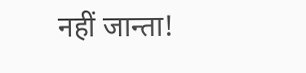नहीं जान्ता!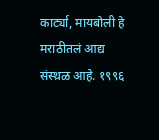कार्ट्या, मायबोली हे मराठीतलं आद्य संस्थ़ळ आहे. १९९६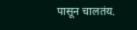पासून चालतंय.